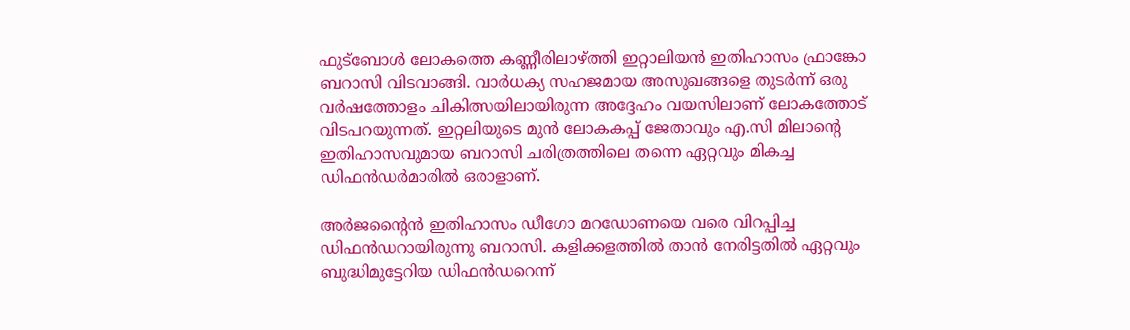ഫുട്‌ബോള്‍ ലോകത്തെ കണ്ണീരിലാഴ്ത്തി ഇറ്റാലിയന്‍ ഇതിഹാസം ഫ്രാങ്കോ ബറാസി വിടവാങ്ങി. വാര്‍ധക്യ സഹജമായ അസുഖങ്ങളെ തുടര്‍ന്ന് ഒരു വര്‍ഷത്തോളം ചികിത്സയിലായിരുന്ന അദ്ദേഹം വയസിലാണ് ലോകത്തോട് വിടപറയുന്നത്. ഇറ്റലിയുടെ മുന്‍ ലോകകപ്പ് ജേതാവും എ.സി മിലാന്റെ ഇതിഹാസവുമായ ബറാസി ചരിത്രത്തിലെ തന്നെ ഏറ്റവും മികച്ച ഡിഫന്‍ഡര്‍മാരില്‍ ഒരാളാണ്.

അര്‍ജന്റൈന്‍ ഇതിഹാസം ഡീഗോ മറഡോണയെ വരെ വിറപ്പിച്ച ഡിഫന്‍ഡറായിരുന്നു ബറാസി. കളിക്കളത്തില്‍ താന്‍ നേരിട്ടതില്‍ ഏറ്റവും ബുദ്ധിമുട്ടേറിയ ഡിഫന്‍ഡറെന്ന്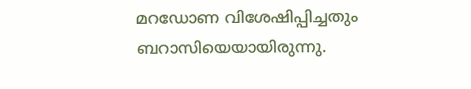മറഡോണ വിശേഷിപ്പിച്ചതും ബറാസിയെയായിരുന്നു.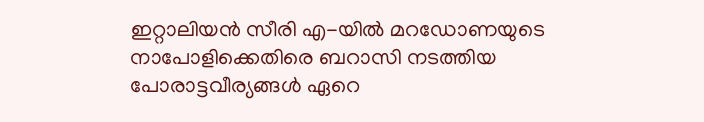ഇറ്റാലിയന്‍ സീരി എ-യില്‍ മറഡോണയുടെ നാപോളിക്കെതിരെ ബറാസി നടത്തിയ പോരാട്ടവീര്യങ്ങള്‍ ഏറെ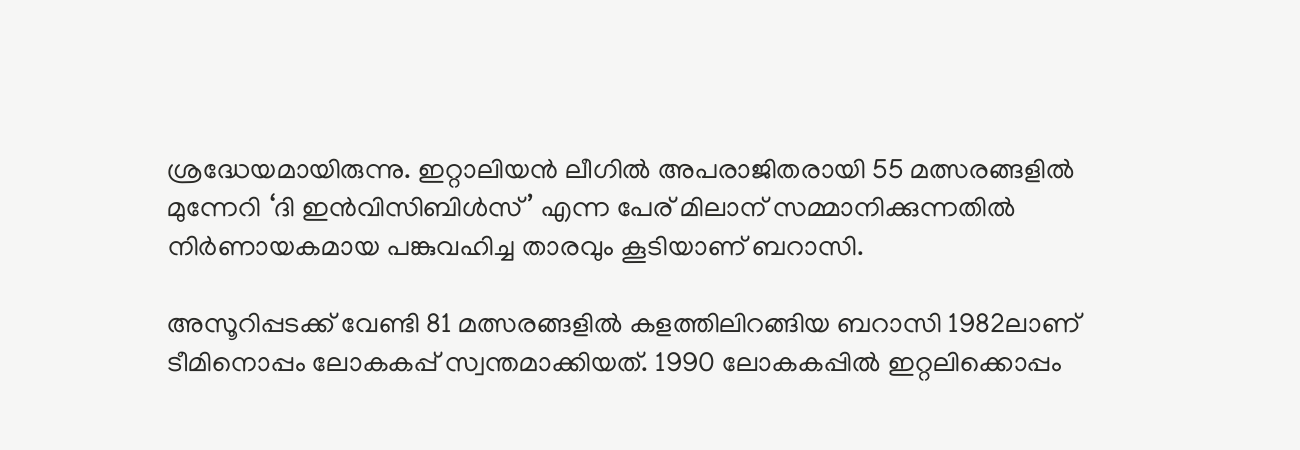ശ്രദ്ധേയമായിരുന്നു. ഇറ്റാലിയന്‍ ലീഗില്‍ അപരാജിതരായി 55 മത്സരങ്ങളില്‍ മുന്നേറി ‘ദി ഇന്‍വിസിബിള്‍സ്’ എന്ന പേര് മിലാന് സമ്മാനിക്കുന്നതില്‍ നിര്‍ണായകമായ പങ്കുവഹിച്ച താരവും കൂടിയാണ് ബറാസി.

അസൂറിപ്പടക്ക് വേണ്ടി 81 മത്സരങ്ങളില്‍ കളത്തിലിറങ്ങിയ ബറാസി 1982ലാണ് ടീമിനൊപ്പം ലോകകപ്പ് സ്വന്തമാക്കിയത്. 1990 ലോകകപ്പില്‍ ഇറ്റലിക്കൊപ്പം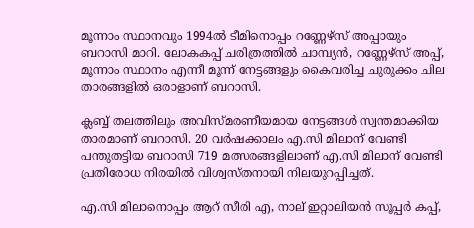മൂന്നാം സ്ഥാനവും 1994ല്‍ ടീമിനൊപ്പം റണ്ണേഴ്സ് അപ്പായും ബറാസി മാറി. ലോകകപ്പ് ചരിത്രത്തില്‍ ചാമ്പ്യന്‍, റണ്ണേഴ്സ് അപ്പ്, മൂന്നാം സ്ഥാനം എന്നീ മൂന്ന് നേട്ടങ്ങളും കൈവരിച്ച ചുരുക്കം ചില താരങ്ങളില്‍ ഒരാളാണ് ബറാസി.

ക്ലബ്ബ് തലത്തിലും അവിസ്മരണീയമായ നേട്ടങ്ങള്‍ സ്വന്തമാക്കിയ താരമാണ് ബറാസി. 20 വര്‍ഷക്കാലം എ.സി മിലാന് വേണ്ടി പന്തുതട്ടിയ ബറാസി 719 മത്സരങ്ങളിലാണ് എ.സി മിലാന് വേണ്ടി പ്രതിരോധ നിരയില്‍ വിശ്വസ്തനായി നിലയുറപ്പിച്ചത്.

എ.സി മിലാനൊപ്പം ആറ് സീരി എ, നാല് ഇറ്റാലിയന്‍ സൂപ്പര്‍ കപ്പ്,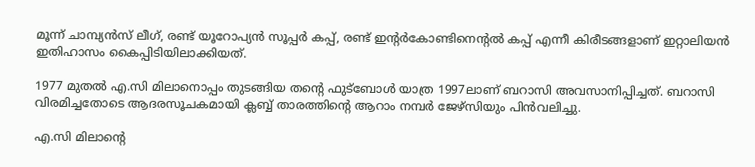മൂന്ന് ചാമ്പ്യന്‍സ് ലീഗ്, രണ്ട് യൂറോപ്യന്‍ സൂപ്പര്‍ കപ്പ്, രണ്ട് ഇന്റര്‍കോണ്ടിനെന്റല്‍ കപ്പ് എന്നീ കിരീടങ്ങളാണ് ഇറ്റാലിയന്‍ ഇതിഹാസം കൈപ്പിടിയിലാക്കിയത്.

1977 മുതല്‍ എ.സി മിലാനൊപ്പം തുടങ്ങിയ തന്റെ ഫുട്‌ബോള്‍ യാത്ര 1997ലാണ് ബറാസി അവസാനിപ്പിച്ചത്. ബറാസി വിരമിച്ചതോടെ ആദരസൂചകമായി ക്ലബ്ബ് താരത്തിന്റെ ആറാം നമ്പര്‍ ജേഴ്‌സിയും പിന്‍വലിച്ചു.

എ.സി മിലാന്റെ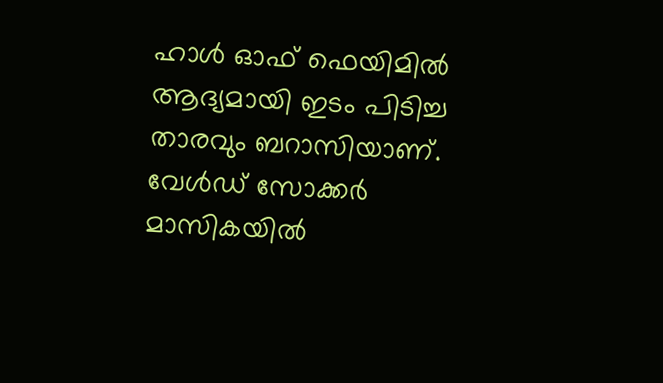ഹാള്‍ ഓഫ് ഫെയിമില്‍ ആദ്യമായി ഇടം പിടിച്ച താരവും ബറാസിയാണ്. വേള്‍ഡ് സോക്കര്‍ മാസികയില്‍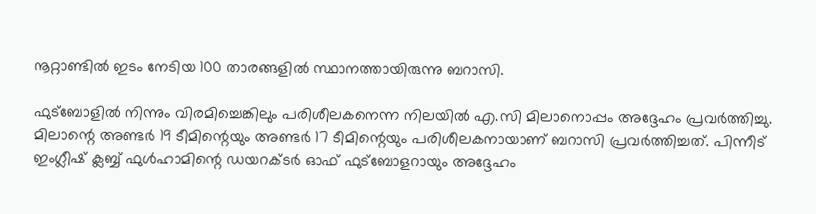നൂറ്റാണ്ടില്‍ ഇടം നേടിയ 100 താരങ്ങളില്‍ സ്ഥാനത്തായിരുന്നു ബറാസി.

ഫുട്‌ബോളില്‍ നിന്നും വിരമിച്ചെങ്കിലും പരിശീലകനെന്ന നിലയില്‍ എ.സി മിലാനൊപ്പം അദ്ദേഹം പ്രവര്‍ത്തിച്ചു. മിലാന്റെ അണ്ടര്‍ 19 ടീമിന്റെയും അണ്ടര്‍ 17 ടീമിന്റെയും പരിശീലകനായാണ് ബറാസി പ്രവര്‍ത്തിച്ചത്. പിന്നീട് ഇംഗ്ലീഷ് ക്ലബ്ബ് ഫുള്‍ഹാമിന്റെ ഡയറക്ടര്‍ ഓഫ് ഫുട്‌ബോളറായും അദ്ദേഹം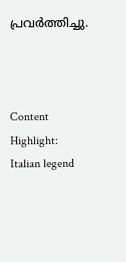പ്രവര്‍ത്തിച്ചു.



Content Highlight: Italian legend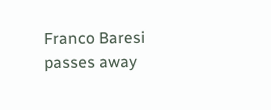Franco Baresi passes away